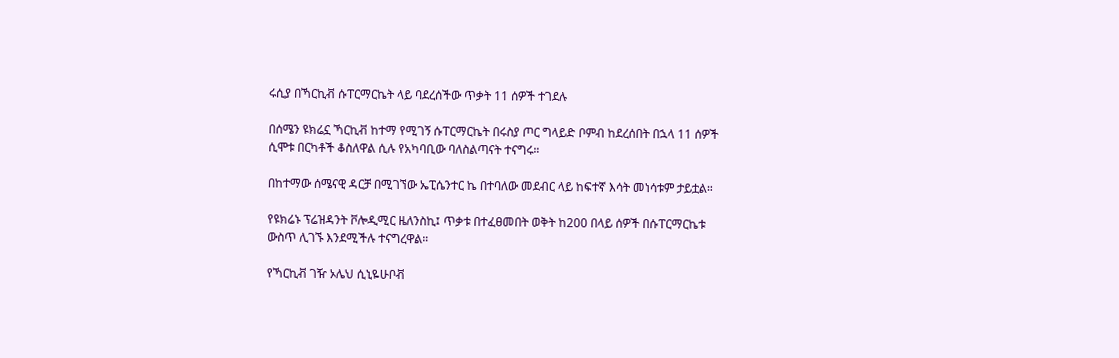ሩሲያ በኻርኪቭ ሱፐርማርኬት ላይ ባደረሰችው ጥቃት 11 ሰዎች ተገደሉ

በሰሜን ዩክሬኗ ኻርኪቭ ከተማ የሚገኝ ሱፐርማርኬት በሩስያ ጦር ግላይድ ቦምብ ከደረሰበት በኋላ 11 ሰዎች ሲሞቱ በርካቶች ቆስለዋል ሲሉ የአካባቢው ባለስልጣናት ተናግሩ።

በከተማው ሰሜናዊ ዳርቻ በሚገኘው ኤፒሴንተር ኬ በተባለው መደብር ላይ ከፍተኛ እሳት መነሳቱም ታይቷል።

የዩክሬኑ ፕሬዝዳንት ቮሎዲሚር ዜለንስኪ፤ ጥቃቱ በተፈፀመበት ወቅት ከ200 በላይ ሰዎች በሱፐርማርኬቱ ውስጥ ሊገኙ እንደሚችሉ ተናግረዋል።

የኻርኪቭ ገዥ ኦሌህ ሲኒዬሁቦቭ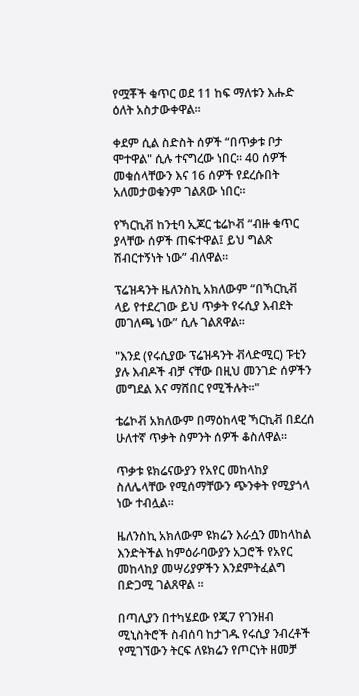የሟቾች ቁጥር ወደ 11 ከፍ ማለቱን እሑድ ዕለት አስታውቀዋል።

ቀደም ሲል ስድስት ሰዎች “በጥቃቱ ቦታ ሞተዋል" ሲሉ ተናግረው ነበር። 40 ሰዎች መቁሰላቸውን እና 16 ሰዎች የደረሱበት አለመታወቁንም ገልጸው ነበር።

የኻርኪቭ ከንቲባ ኢጆር ቴሬኮቭ “ብዙ ቁጥር ያላቸው ሰዎች ጠፍተዋል፤ ይህ ግልጽ ሽብርተኝነት ነው” ብለዋል።

ፕሬዝዳንት ዜለንስኪ አክለውም “በኻርኪቭ ላይ የተደረገው ይህ ጥቃት የሩሲያ እብደት መገለጫ ነው” ሲሉ ገልጸዋል።

"እንደ (የሩሲያው ፕሬዝዳንት ቭላድሚር) ፑቲን ያሉ እብዶች ብቻ ናቸው በዚህ መንገድ ሰዎችን መግደል እና ማሸበር የሚችሉት።"

ቴሬኮቭ አክለውም በማዕከላዊ ኻርኪቭ በደረሰ ሁለተኛ ጥቃት ስምንት ሰዎች ቆስለዋል።

ጥቃቱ ዩክሬናውያን የአየር መከላከያ ስለሌላቸው የሚሰማቸውን ጭንቀት የሚያጎላ ነው ተብሏል።

ዜለንስኪ አክለውም ዩክሬን እራሷን መከላከል እንድትችል ከምዕራባውያን አጋሮች የአየር መከላከያ መሣሪያዎችን እንደምትፈልግ በድጋሚ ገልጸዋል ።

በጣሊያን በተካሄደው የጂ7 የገንዘብ ሚኒስትሮች ስብሰባ ከታገዱ የሩሲያ ንብረቶች የሚገኘውን ትርፍ ለዩክሬን የጦርነት ዘመቻ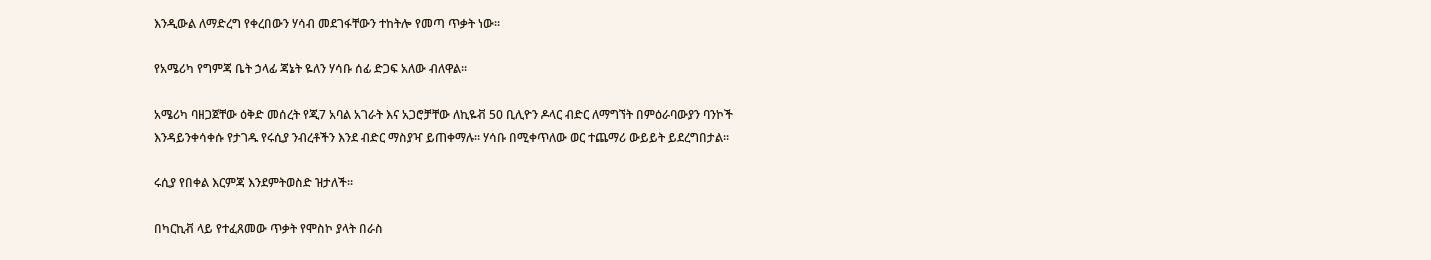እንዲውል ለማድረግ የቀረበውን ሃሳብ መደገፋቸውን ተከትሎ የመጣ ጥቃት ነው።

የአሜሪካ የግምጃ ቤት ኃላፊ ጃኔት ዬለን ሃሳቡ ሰፊ ድጋፍ አለው ብለዋል።

አሜሪካ ባዘጋጀቸው ዕቅድ መሰረት የጂ7 አባል አገራት እና አጋሮቻቸው ለኪዬቭ 50 ቢሊዮን ዶላር ብድር ለማግኘት በምዕራባውያን ባንኮች እንዳይንቀሳቀሱ የታገዱ የሩሲያ ንብረቶችን እንደ ብድር ማስያዣ ይጠቀማሉ። ሃሳቡ በሚቀጥለው ወር ተጨማሪ ውይይት ይደረግበታል።

ሩሲያ የበቀል እርምጃ እንደምትወስድ ዝታለች።

በካርኪቭ ላይ የተፈጸመው ጥቃት የሞስኮ ያላት በራስ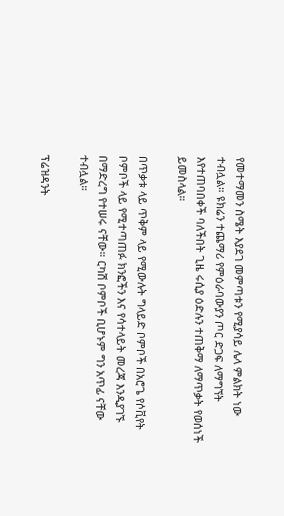የመተማመን ስሜት እያደገ መምጣቱን የሚያሳይ ሌላ ምልክት ነው ተብሏል። ዩክሬን ተጨማሪ የምዕራባውያን ጦር ድጋፍ ለማግኘት እየተጠባበቀች ባለችበት ጊዜ ሩሲያ ዕድሉን ተጠቅማ ለማጥቃት የወሰነች ይመስላል።

በጥቃቱ ላይ ጥቅም ላይ የሚውሉት ግላይድ ቦምቦች በአሮጌ የሶቪየት ቦምቦች ላይ የሚተጣጠፉ ክንፎችን እና የሳተላይት መረጃ እንዲያገኙ በማድረግ የተሠሩ ናቸው። ርካሽ ቦምቦች ቢሆኑም ግን አጥፊ ናቸው ተብሏል።

ፕሬዝዳንት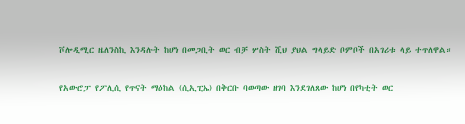ቮሎዲሚር ዜለንስኪ እንዳሉት ከሆነ በመጋቢት ወር ብቻ ሦስት ሺህ ያህል ግላይድ ቦምቦች በአገሪቱ ላይ ተጥለዋል።

የአውሮፓ የፖሊሲ የጥናት ማዕከል (ሲኢፒኤ) በቅርቡ ባወጣው ዘገባ እንደገለጸው ከሆነ በየካቲት ወር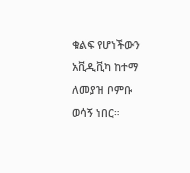ቁልፍ የሆነችውን አቪዲቪካ ከተማ ለመያዝ ቦምቡ ወሳኝ ነበር።